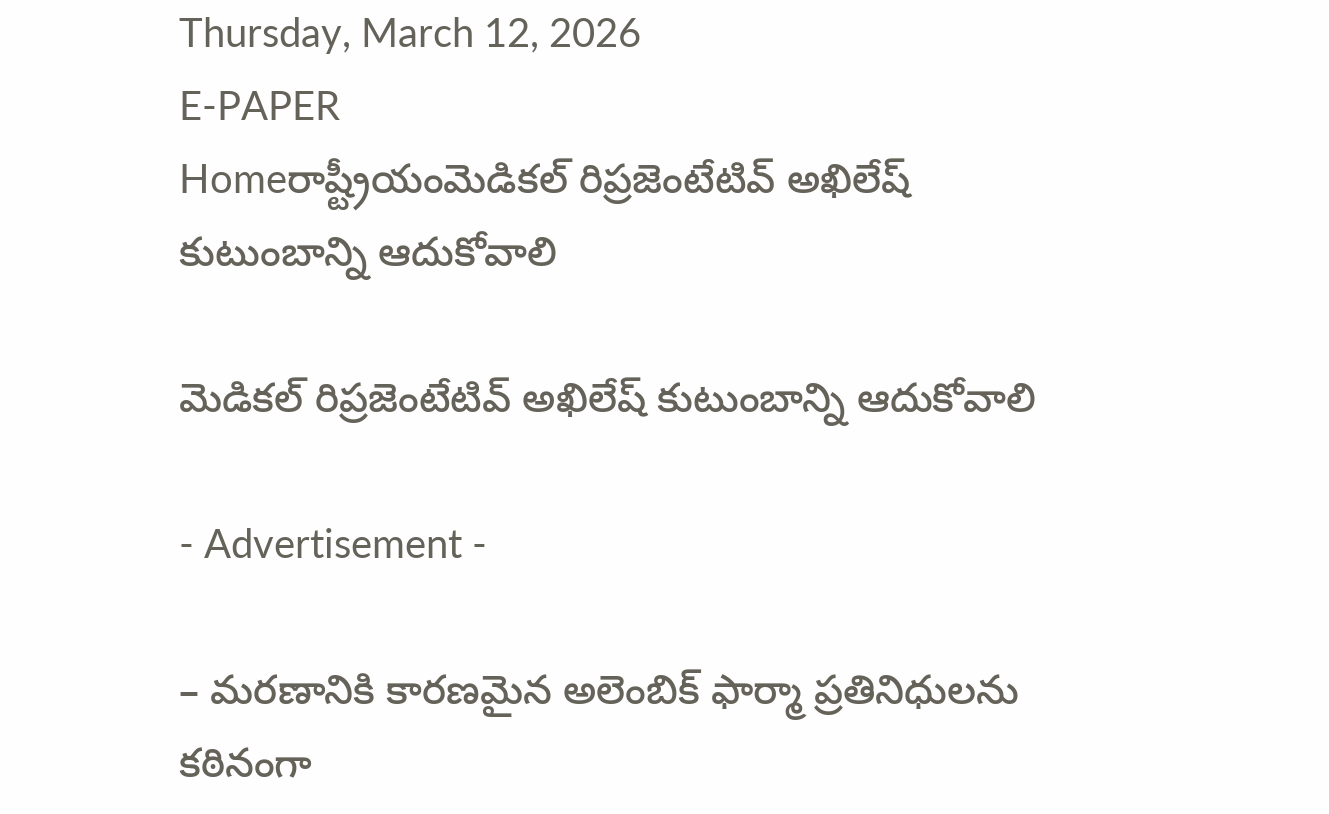Thursday, March 12, 2026
E-PAPER
Homeరాష్ట్రీయంమెడికల్‌ రిప్రజెంటేటివ్‌ అఖిలేష్‌ కుటుంబాన్ని ఆదుకోవాలి

మెడికల్‌ రిప్రజెంటేటివ్‌ అఖిలేష్‌ కుటుంబాన్ని ఆదుకోవాలి

- Advertisement -

– మరణానికి కారణమైన అలెంబిక్‌ ఫార్మా ప్రతినిధులను కఠినంగా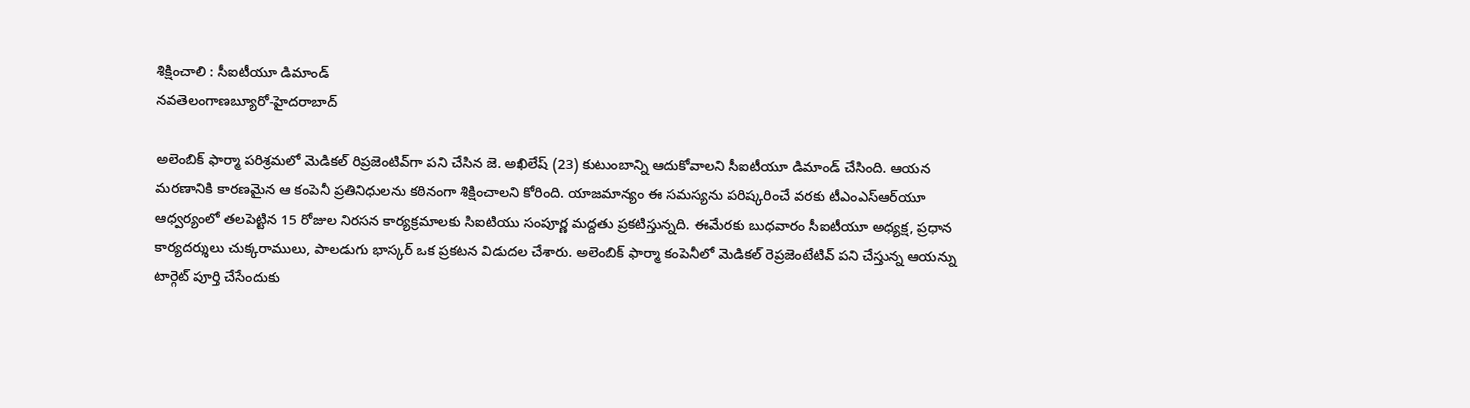శిక్షించాలి : సీఐటీయూ డిమాండ్‌
నవతెలంగాణబ్యూరో-హైదరాబాద్‌

అలెంబిక్‌ ఫార్మా పరిశ్రమలో మెడికల్‌ రిప్రజెంటివ్‌గా పని చేసిన జె. అఖిలేష్‌ (23) కుటుంబాన్ని ఆదుకోవాలని సీఐటీయూ డిమాండ్‌ చేసింది. ఆయన మరణానికి కారణమైన ఆ కంపెనీ ప్రతినిధులను కఠినంగా శిక్షించాలని కోరింది. యాజమాన్యం ఈ సమస్యను పరిష్కరించే వరకు టీఎంఎస్‌ఆర్‌యూ ఆధ్వర్యంలో తలపెట్టిన 15 రోజుల నిరసన కార్యక్రమాలకు సిఐటియు సంపూర్ణ మద్దతు ప్రకటిస్తున్నది. ఈమేరకు బుధవారం సీఐటీయూ అధ్యక్ష, ప్రధాన కార్యదర్శులు చుక్కరాములు, పాలడుగు భాస్కర్‌ ఒక ప్రకటన విడుదల చేశారు. అలెంబిక్‌ ఫార్మా కంపెనీలో మెడికల్‌ రెప్రజెంటేటివ్‌ పని చేస్తున్న ఆయన్ను టార్గెట్‌ పూర్తి చేసేందుకు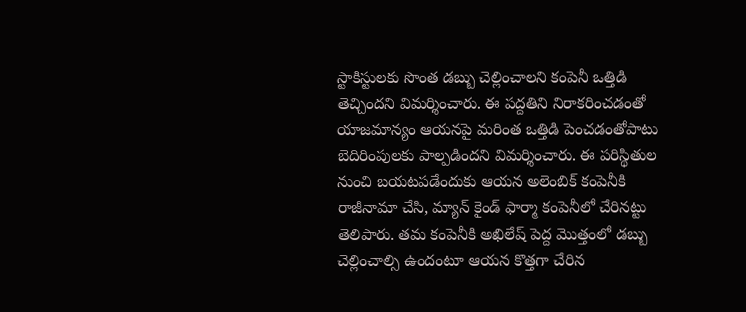స్టాకిస్టులకు సొంత డబ్బు చెల్లించాలని కంపెనీ ఒత్తిడి తెచ్చిందని విమర్శించారు. ఈ పద్దతిని నిరాకరించడంతో యాజమాన్యం ఆయనపై మరింత ఒత్తిడి పెంచడంతోపాటు బెదిరింపులకు పాల్పడిందని విమర్శించారు. ఈ పరిస్థితుల నుంచి బయటపడేందుకు ఆయన అలెంబిక్‌ కంపెనీకి రాజీనామా చేసి, మ్యాన్‌ కైండ్‌ ఫార్మా కంపెనీలో చేరినట్టు తెలిపారు. తమ కంపెనీకి అఖిలేష్‌ పెద్ద మొత్తంలో డబ్బు చెల్లించాల్సి ఉందంటూ ఆయన కొత్తగా చేరిన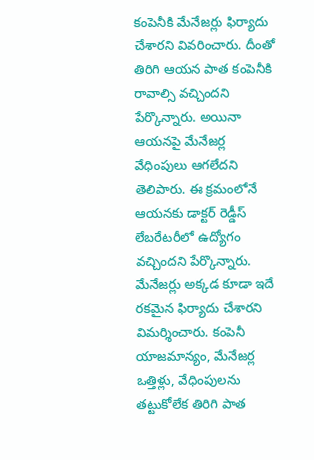కంపెనీకి మేనేజర్లు ఫిర్యాదు చేశారని వివరించారు. దీంతో తిరిగి ఆయన పాత కంపెనీకి రావాల్సి వచ్చిందని పేర్కొన్నారు. అయినా ఆయనపై మేనేజర్ల వేధింపులు ఆగలేదని తెలిపారు. ఈ క్రమంలోనే ఆయనకు డాక్టర్‌ రెడ్డీస్‌ లేబరేటరీలో ఉద్యోగం వచ్చిందని పేర్కొన్నారు. మేనేజర్లు అక్కడ కూడా ఇదే రకమైన ఫిర్యాదు చేశారని విమర్శించారు. కంపెనీ యాజమాన్యం, మేనేజర్ల ఒత్తిళ్లు, వేధింపులను తట్టుకోలేక తిరిగి పాత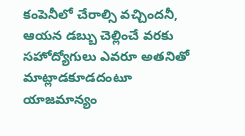కంపెనీలో చేరాల్సి వచ్చిందనీ, ఆయన డబ్బు చెల్లించే వరకు సహోద్యోగులు ఎవరూ అతనితో మాట్లాడకూడదంటూ యాజమాన్యం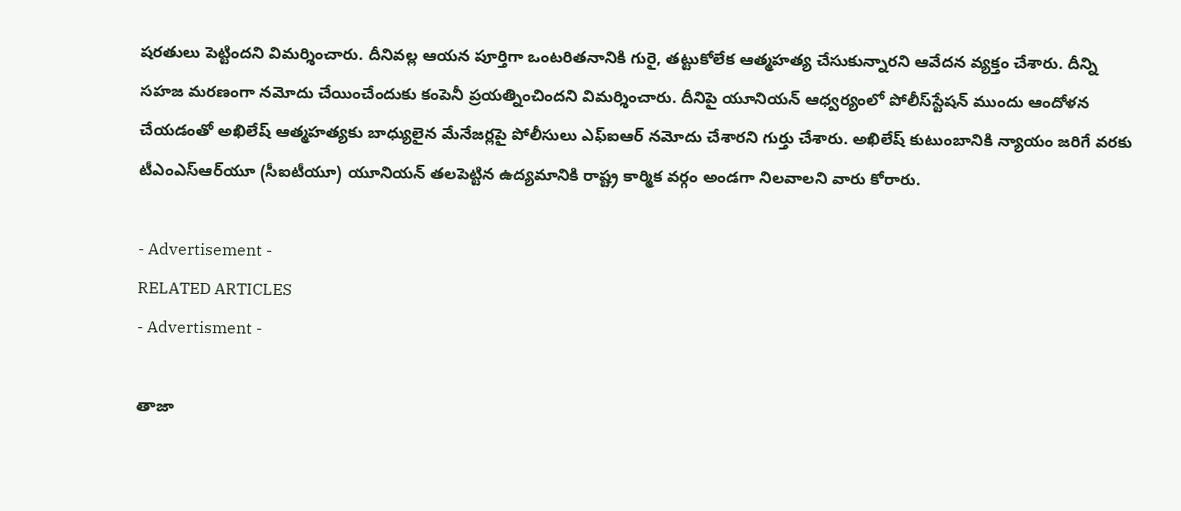షరతులు పెట్టిందని విమర్శించారు. దీనివల్ల ఆయన పూర్తిగా ఒంటరితనానికి గురై, తట్టుకోలేక ఆత్మహత్య చేసుకున్నారని ఆవేదన వ్యక్తం చేశారు. దీన్ని సహజ మరణంగా నమోదు చేయించేందుకు కంపెనీ ప్రయత్నించిందని విమర్శించారు. దీనిపై యూనియన్‌ ఆధ్వర్యంలో పోలీస్‌స్టేషన్‌ ముందు ఆందోళన చేయడంతో అఖిలేష్‌ ఆత్మహత్యకు బాధ్యులైన మేనేజర్లపై పోలీసులు ఎఫ్‌ఐఆర్‌ నమోదు చేశారని గుర్తు చేశారు. అఖిలేష్‌ కుటుంబానికి న్యాయం జరిగే వరకు టీఎంఎస్‌ఆర్‌యూ (సీఐటీయూ) యూనియన్‌ తలపెట్టిన ఉద్యమానికి రాష్ట్ర కార్మిక వర్గం అండగా నిలవాలని వారు కోరారు.

- Advertisement -
RELATED ARTICLES
- Advertisment -

తాజా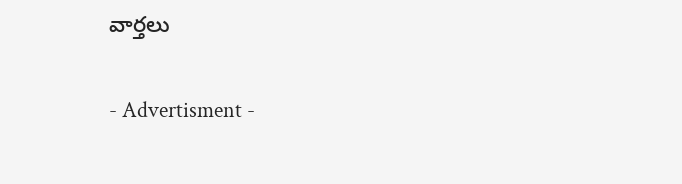వార్తలు

- Advertisment -